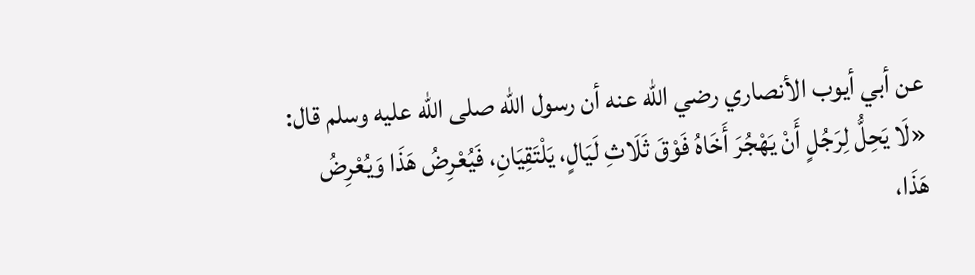عن أبي أيوب الأنصاري رضي الله عنه أن رسول الله صلى الله عليه وسلم قال:
«لَا يَحِلُّ لِرَجُلٍ أَنْ يَهْجُرَ أَخَاهُ فَوْقَ ثَلَاثِ لَيَالٍ، يَلْتَقِيَانِ، فَيُعْرِضُ هَذَا وَيُعْرِضُ هَذَا،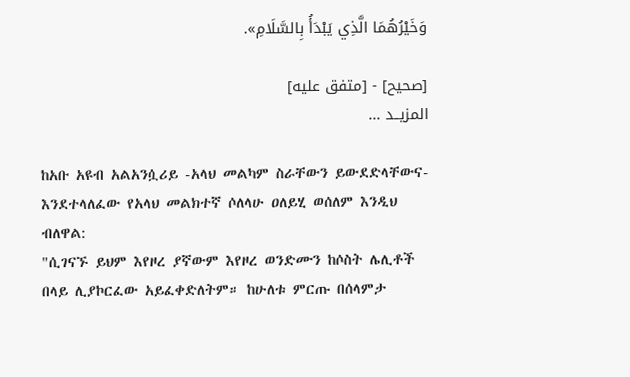وَخَيْرُهُمَا الَّذِي يَبْدَأُ بِالسَّلَامِ».

[صحيح] - [متفق عليه]
المزيــد ...

ከአቡ አዩብ አልአንሷሪይ -አላህ መልካም ስራቸውን ይውደድላቸውና- እንደተላለፈው የአላህ መልክተኛ ሶለላሁ ዐለይሂ ወሰለም እንዲህ ብለዋል:
"ሲገናኙ ይህም እየዞረ ያኛውም እየዞረ ወንድሙን ከሶስት ሌሊቶች በላይ ሊያኮርፈው አይፈቀድለትም። ከሁለቱ ምርጡ በሰላምታ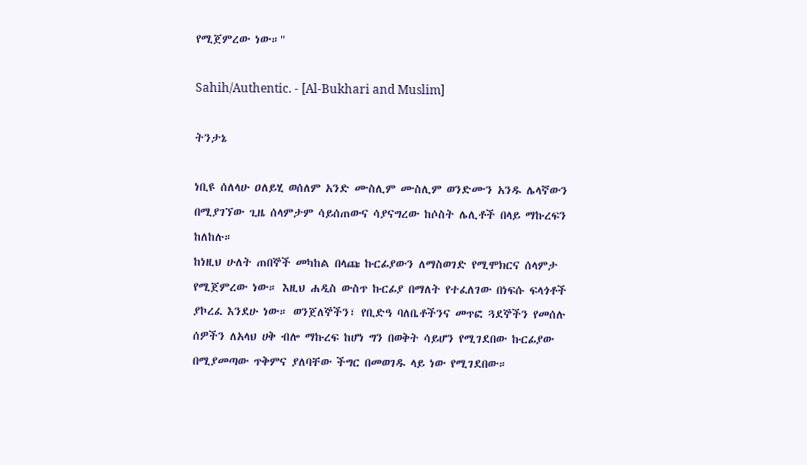የሚጀምረው ነው።"

Sahih/Authentic. - [Al-Bukhari and Muslim]

ትንታኔ

ነቢዩ ሰለላሁ ዐለይሂ ወሰለም አንድ ሙስሊም ሙስሊም ወንድሙን አንዱ ሌላኛውን በሚያገኘው ጊዜ ሰላምታም ሳይሰጠውና ሳያናግረው ከሶስት ሌሊቶች በላይ ማኩረፍን ከለከሉ።
ከነዚህ ሁለት ጠበኞች መካከል በላጩ ኩርፊያውን ለማስወገድ የሚሞክርና ሰላምታ የሚጀምረው ነው። እዚህ ሐዲስ ውስጥ ኩርፊያ በማለት የተፈለገው በነፍሱ ፍላጎቶች ያኮረፈ እንደሁ ነው። ወንጀለኞችን፣ የቢድዓ ባለቤቶችንና መጥፎ ጓደኞችን የመሰሉ ሰዎችን ለአላህ ሀቅ ብሎ ማኩረፍ ከሆነ ግን በወቅት ሳይሆን የሚገደበው ኩርፊያው በሚያመጣው ጥቅምና ያለባቸው ችግር በመወገዱ ላይ ነው የሚገደበው።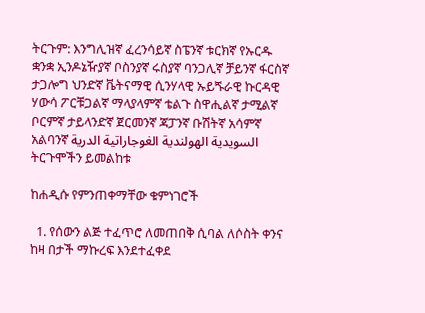ትርጉም: እንግሊዝኛ ፈረንሳይኛ ስፔንኛ ቱርክኛ የኡርዱ ቋንቋ ኢንዶኔዥያኛ ቦስንያኛ ሩስያኛ ባንጋሊኛ ቻይንኛ ፋርስኛ ታጋሎግ ህንድኛ ቬትናማዊ ሲንሃላዊ ኡይጙራዊ ኩርዳዊ ሃውሳ ፖርቹጋልኛ ማላያላምኛ ቴልጉ ስዋሒልኛ ታሚልኛ ቦርምኛ ታይላንድኛ ጀርመንኛ ጃፓንኛ ቡሽትኛ አሳምኛ አልባንኛ السويدية الهولندية الغوجاراتية الدرية
ትርጉሞችን ይመልከቱ

ከሐዲሱ የምንጠቀማቸው ቁምነገሮች

  1. የሰውን ልጅ ተፈጥሮ ለመጠበቅ ሲባል ለሶስት ቀንና ከዛ በታች ማኩረፍ እንደተፈቀደ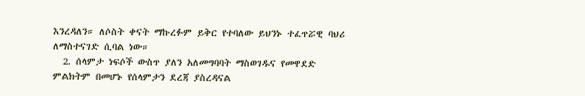እንረዳለን። ለሶስት ቀናት ማኩረፉም ይቅር የተባለው ይህንኑ ተፈጥሯዊ ባህሪ ለማስተናገድ ሲባል ነው።
  2. ሰላምታ ነፍሶች ውስጥ ያለን አለመግባባት ማስወገዱና የመዋደድ ምልክትም በመሆኑ የሰላምታን ደረጃ ያስረዳናል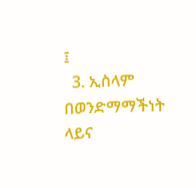፤
  3. ኢስላም በወንድማማችነት ላይና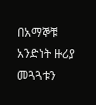በአማኞቹ አንድነት ዙሪያ መጓጓቱን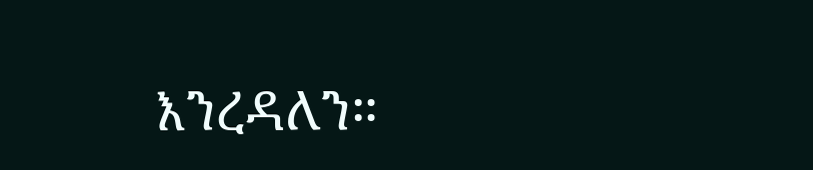እንረዳለን።